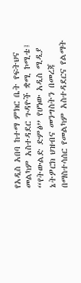የአዲስ አበባ ከተማ ምክር ቤት የፍትህና መልካም አስተዳደር ጉዳዮች ቋሚ ኮሚቴ፤ “የትውልድ ድምፅ” የሆነው አዲስ ሚዲያ ኔትዎርክ ህዝብና መንግስትን በመረጃ በማስተሳሰር የመልካም አስተዳደርና የልማት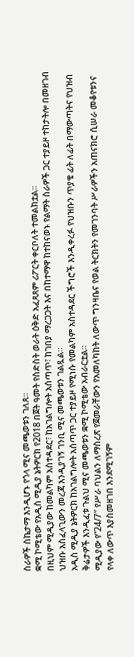ስራዎች ስኬታማ እንዲሆኑ የጎላ ሚና መጫወቱን ገለጸ።
ቋሚ ኮሚቴው የአዲስ ሚዲያ ኔትዎርክ የ2018 በጀት ዓመት የስድስት ወራት ዕቅድ አፈጻጸም ሪፖርት ቀርቦለት ተመልክቷል።
በዚህም ሚዲያው ከመልካም አስተዳደር፣ ከአገልግሎት አሰጣጥ፣ ከገበያ ማረጋጋት እና በከተማዋ ከተከናወኑ የልማት ስራዎች ጋር ተያይዞ ተከታትሎ በመዘገብ ህዝቡ አስፈላጊውን መረጃ እንዲያገኝ ገንቢ ሚና መጫወቱን ገልጿል።
አዲስ ሚዲያ ኔትዎርክ ከአገልግሎት አሰጣጥ ጋር ተያይዞ የሚነሱ የመልካም አስተዳደር ችግሮች እንዲቀረፉ የህዝቡን ጥያቄ ፊት ለፊት በማውጣትና የህዝብ ቅሬታዎች እንዲፈቱ ጉልህ ሚና መጫወቱን ቋሚ ኮሚቴው አብራርቷል።
ሚዲያው የ”24/7″ የሥራ ባህልን ለማስረጽ የጀመራቸውን የአመለካከት ለውጥ ግንዛቤና የወል ትርክትን የመገንባት ሥራዎችን አጠናክሮ ሲሠራ መቆየቱንና የላቀ ለውጥ እያስመዘገበ እንደሚገኝም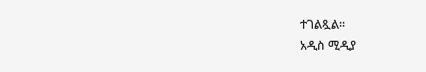ተገልጿል።
አዲስ ሚዲያ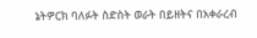ኔትዎርክ ባለፉት ስድስት ወራት በይዘትና በአቀራረብ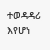ተወዳዳሪ እየሆነ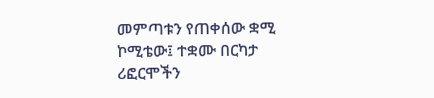መምጣቱን የጠቀሰው ቋሚ ኮሚቴው፤ ተቋሙ በርካታ ሪፎርሞችን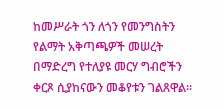ከመሥራት ጎን ለጎን የመንግስትን የልማት አቅጣጫዎች መሠረት በማድረግ የተለያዩ መርሃ ግብሮችን ቀርጾ ሲያከናውን መቆየቱን ገልጸዋል።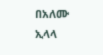በአለሙ ኢላላ